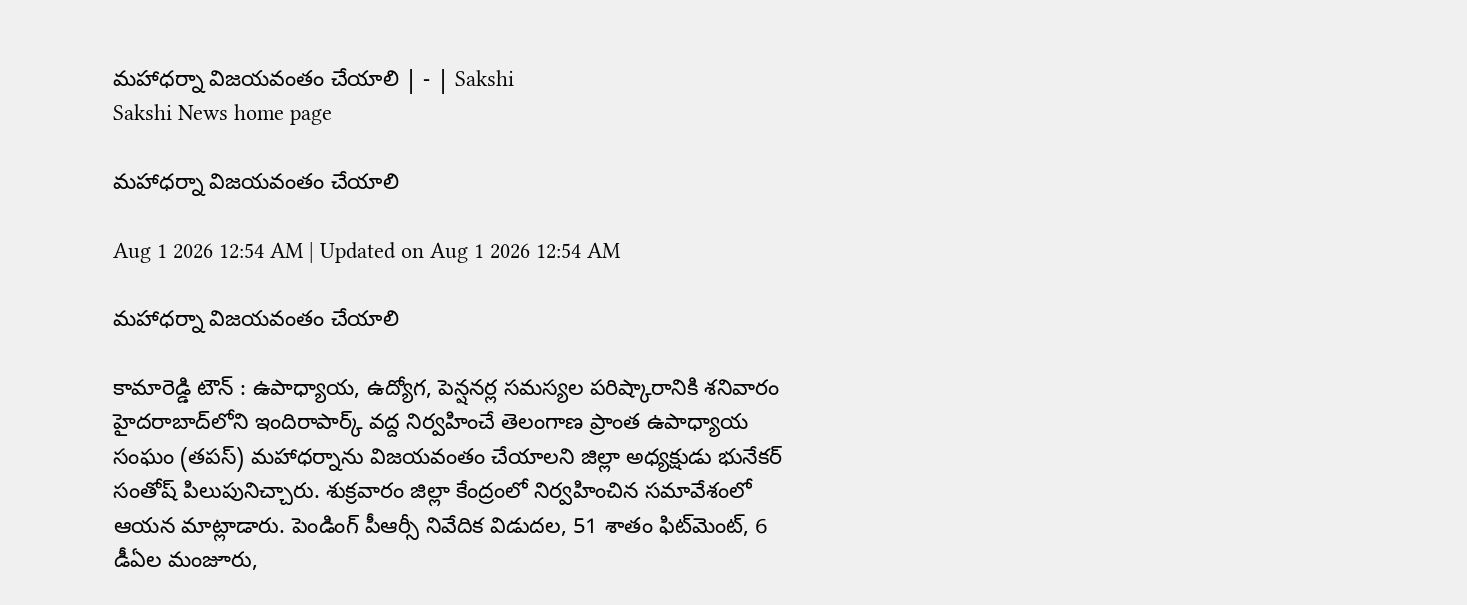మహాధర్నా విజయవంతం చేయాలి | - | Sakshi
Sakshi News home page

మహాధర్నా విజయవంతం చేయాలి

Aug 1 2026 12:54 AM | Updated on Aug 1 2026 12:54 AM

మహాధర్నా విజయవంతం చేయాలి

కామారెడ్డి టౌన్‌ : ఉపాధ్యాయ, ఉద్యోగ, పెన్షనర్ల సమస్యల పరిష్కారానికి శనివారం హైదరాబాద్‌లోని ఇందిరాపార్క్‌ వద్ద నిర్వహించే తెలంగాణ ప్రాంత ఉపాధ్యాయ సంఘం (తపస్‌) మహాధర్నాను విజయవంతం చేయాలని జిల్లా అధ్యక్షుడు భునేకర్‌ సంతోష్‌ పిలుపునిచ్చారు. శుక్రవారం జిల్లా కేంద్రంలో నిర్వహించిన సమావేశంలో ఆయన మాట్లాడారు. పెండింగ్‌ పీఆర్సీ నివేదిక విడుదల, 51 శాతం ఫిట్‌మెంట్‌, 6 డీఏల మంజూరు,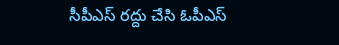సీపీఎస్‌ రద్దు చేసి ఓపీఎస్‌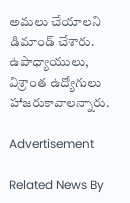అమలు చేయాలని డిమాండ్‌ చేశారు. ఉపాధ్యాయులు, విశ్రాంత ఉద్యోగులు హాజరుకావాలన్నారు.

Advertisement

Related News By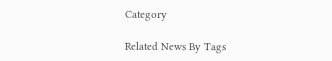Category

Related News By Tags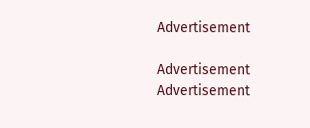Advertisement

Advertisement
Advertisement